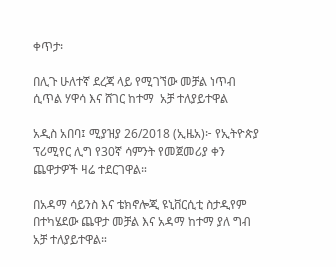ቀጥታ፡

በሊጉ ሁለተኛ ደረጃ ላይ የሚገኘው መቻል ነጥብ ሲጥል ሃዋሳ እና ሸገር ከተማ  አቻ ተለያይተዋል

አዲስ አበባ፤ ሚያዝያ 26/2018 (ኢዜአ)፦ የኢትዮጵያ ፕሪሚየር ሊግ የ30ኛ ሳምንት የመጀመሪያ ቀን ጨዋታዎች ዛሬ ተደርገዋል።

በአዳማ ሳይንስ እና ቴክኖሎጂ ዩኒቨርሲቲ ስታዲየም በተካሄደው ጨዋታ መቻል እና አዳማ ከተማ ያለ ግብ አቻ ተለያይተዋል።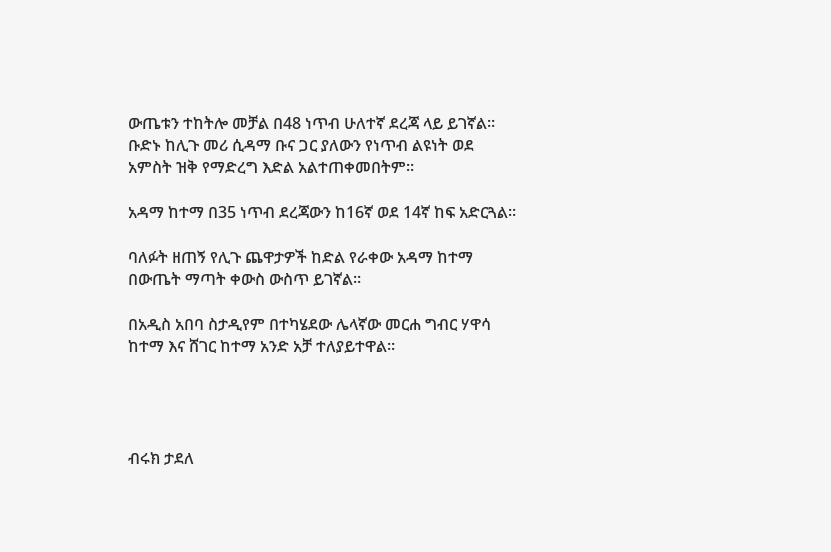ውጤቱን ተከትሎ መቻል በ48 ነጥብ ሁለተኛ ደረጃ ላይ ይገኛል። ቡድኑ ከሊጉ መሪ ሲዳማ ቡና ጋር ያለውን የነጥብ ልዩነት ወደ አምስት ዝቅ የማድረግ እድል አልተጠቀመበትም።

አዳማ ከተማ በ35 ነጥብ ደረጃውን ከ16ኛ ወደ 14ኛ ከፍ አድርጓል።

ባለፉት ዘጠኝ የሊጉ ጨዋታዎች ከድል የራቀው አዳማ ከተማ በውጤት ማጣት ቀውስ ውስጥ ይገኛል።

በአዲስ አበባ ስታዲየም በተካሄደው ሌላኛው መርሐ ግብር ሃዋሳ ከተማ እና ሸገር ከተማ አንድ አቻ ተለያይተዋል።




ብሩክ ታደለ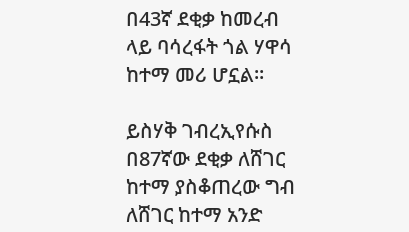በ43ኛ ደቂቃ ከመረብ ላይ ባሳረፋት ጎል ሃዋሳ ከተማ መሪ ሆኗል።

ይስሃቅ ገብረኢየሱስ በ87ኛው ደቂቃ ለሸገር ከተማ ያስቆጠረው ግብ ለሸገር ከተማ አንድ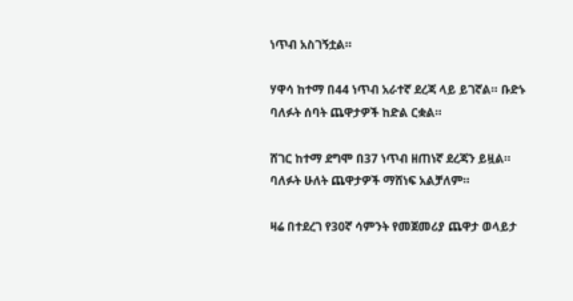ነጥብ አስገኝቷል።

ሃዋሳ ከተማ በ44 ነጥብ አራተኛ ደረጃ ላይ ይገኛል። ቡድኑ ባለፉት ሰባት ጨዋታዎች ከድል ርቋል።

ሸገር ከተማ ደግሞ በ37 ነጥብ ዘጠነኛ ደረጃን ይዟል።  ባለፉት ሁለት ጨዋታዎች ማሸነፍ አልቻለም።

ዛሬ በተደረገ የ30ኛ ሳምንት የመጀመሪያ ጨዋታ ወላይታ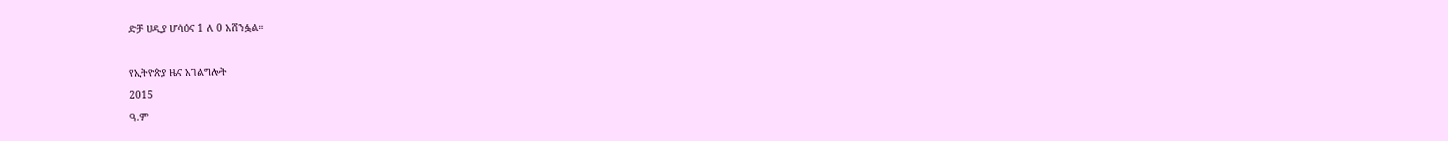ድቻ ሀዲያ ሆሳዕና 1 ለ 0 አሸንፏል።

የኢትዮጵያ ዜና አገልግሎት
2015
ዓ.ም